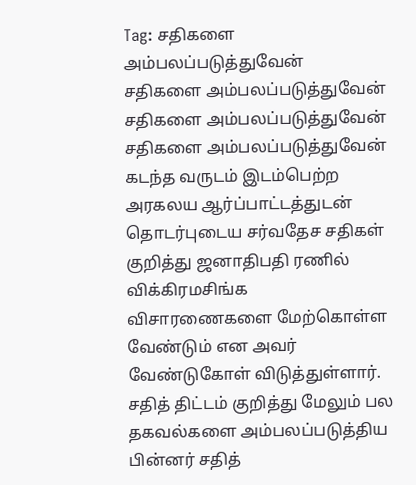Tag: சதிகளை அம்பலப்படுத்துவேன்
சதிகளை அம்பலப்படுத்துவேன்
சதிகளை அம்பலப்படுத்துவேன்
சதிகளை அம்பலப்படுத்துவேன்
கடந்த வருடம் இடம்பெற்ற அரகலய ஆர்ப்பாட்டத்துடன் தொடர்புடைய சர்வதேச சதிகள் குறித்து ஜனாதிபதி ரணில் விக்கிரமசிங்க விசாரணைகளை மேற்கொள்ள வேண்டும் என அவர் வேண்டுகோள் விடுத்துள்ளார்.
சதித் திட்டம் குறித்து மேலும் பல தகவல்களை அம்பலப்படுத்திய பின்னர் சதித்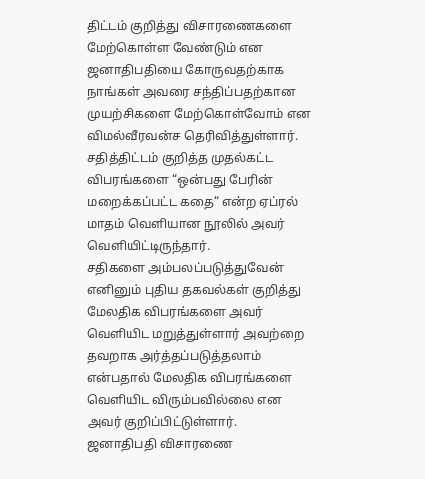திட்டம் குறித்து விசாரணைகளை மேற்கொள்ள வேண்டும் என ஜனாதிபதியை கோருவதற்காக நாங்கள் அவரை சந்திப்பதற்கான முயற்சிகளை மேற்கொள்வோம் என விமல்வீரவன்ச தெரிவித்துள்ளார்.
சதித்திட்டம் குறித்த முதல்கட்ட விபரங்களை “ஒன்பது பேரின் மறைக்கப்பட்ட கதை“ என்ற ஏப்ரல் மாதம் வெளியான நூலில் அவர் வெளியிட்டிருந்தார்.
சதிகளை அம்பலப்படுத்துவேன்
எனினும் புதிய தகவல்கள் குறித்து மேலதிக விபரங்களை அவர் வெளியிட மறுத்துள்ளார் அவற்றை தவறாக அர்த்தப்படுத்தலாம் என்பதால் மேலதிக விபரங்களை வெளியிட விரும்பவில்லை என அவர் குறிப்பிட்டுள்ளார்.
ஜனாதிபதி விசாரணை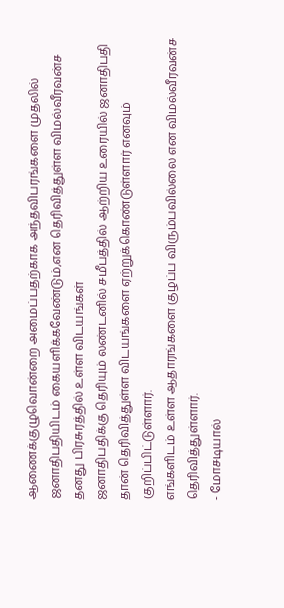ஆணைக்குழுவொன்றை அமைப்பதற்காக அந்தவிபரங்களை முதலில் ஜனாதிபதியிடம் கையளிக்கவேண்டும்,என தெரிவித்துள்ள விமல்வீரவன்ச தனது பிரசுரத்தில் உள்ள விடயங்கள்
ஜனாதிபதிக்கு தெரியும் லண்டனில் சமீபத்தில் ஆற்றிய உரையில் ஜனாதிபதி தான் தெரிவித்துள்ள விடயங்களை ஏற்றுக்கொண்டுள்ளார் எனவும் குறிப்பிட்டுள்ளார்.
எங்களிடம் உள்ள ஆதாரங்களை குழப்ப விரும்பவில்லை என விமல்வீரவன்ச தெரிவித்துள்ளார்.
- மோசடியால்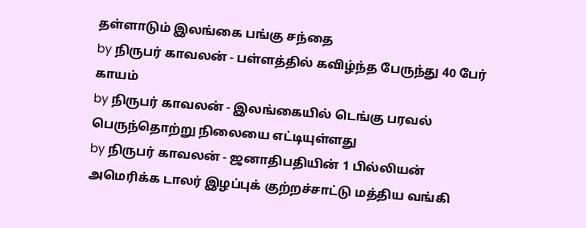தள்ளாடும் இலங்கை பங்கு சந்தை
by நிருபர் காவலன் - பள்ளத்தில் கவிழ்ந்த பேருந்து 40 பேர் காயம்
by நிருபர் காவலன் - இலங்கையில் டெங்கு பரவல் பெருந்தொற்று நிலையை எட்டியுள்ளது
by நிருபர் காவலன் - ஜனாதிபதியின் 1 பில்லியன் அமெரிக்க டாலர் இழப்புக் குற்றச்சாட்டு மத்திய வங்கி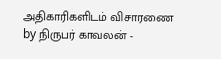அதிகாரிகளிடம் விசாரணை
by நிருபர் காவலன் -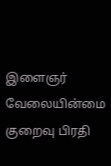இளைஞர் வேலையின்மை குறைவு பிரதி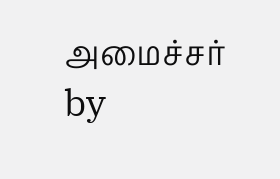அமைச்சர்
by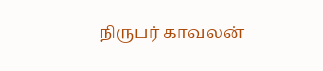நிருபர் காவலன்